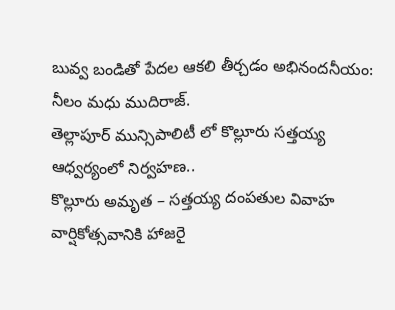బువ్వ బండితో పేదల ఆకలి తీర్చడం అభినందనీయం: నీలం మధు ముదిరాజ్.
తెల్లాపూర్ మున్సిపాలిటీ లో కొల్లూరు సత్తయ్య ఆధ్వర్యంలో నిర్వహణ..
కొల్లూరు అమృత – సత్తయ్య దంపతుల వివాహ వార్షికోత్సవానికి హాజరై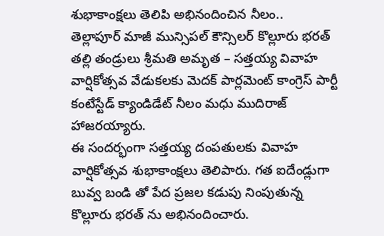శుభాకాంక్షలు తెలిపి అభినందించిన నీలం..
తెల్లాపూర్ మాజీ మున్సిపల్ కౌన్సిలర్ కొల్లూరు భరత్ తల్లి తండ్రులు శ్రీమతి అమృత – సత్తయ్య వివాహ వార్షికోత్సవ వేడుకలకు మెదక్ పార్లమెంట్ కాంగ్రెస్ పార్టీ కంటేస్టేడ్ క్యాండిడేట్ నీలం మధు ముదిరాజ్ హాజరయ్యారు.
ఈ సందర్భంగా సత్తయ్య దంపతులకు వివాహ వార్షికోత్సవ శుభాకాంక్షలు తెలిపారు. గత ఐదేండ్లుగా బువ్వ బండి తో పేద ప్రజల కడుపు నింపుతున్న కొల్లూరు భరత్ ను అభినందించారు.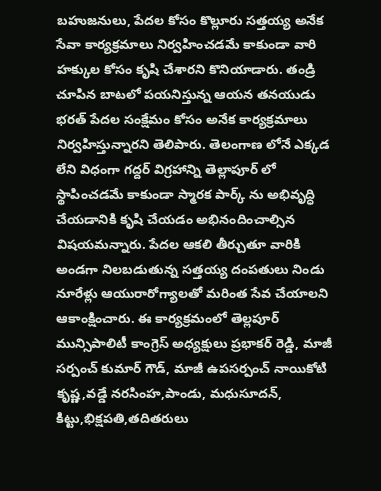బహుజనులు, పేదల కోసం కొల్లూరు సత్తయ్య అనేక సేవా కార్యక్రమాలు నిర్వహించడమే కాకుండా వారి హక్కుల కోసం కృషి చేశారని కొనియాడారు. తండ్రి చూపిన బాటలో పయనిస్తున్న ఆయన తనయుడు భరత్ పేదల సంక్షేమం కోసం అనేక కార్యక్రమాలు నిర్వహిస్తున్నారని తెలిపారు. తెలంగాణ లోనే ఎక్కడ లేని విధంగా గద్దర్ విగ్రహాన్ని తెల్లాపూర్ లో స్థాపించడమే కాకుండా స్మారక పార్క్ ను అభివృద్ధి చేయడానికి కృషి చేయడం అభినందించాల్సిన విషయమన్నారు. పేదల ఆకలి తీర్చుతూ వారికి అండగా నిలబడుతున్న సత్తయ్య దంపతులు నిండు నూరేళ్లు ఆయురారోగ్యాలతో మరింత సేవ చేయాలని ఆకాంక్షించారు. ఈ కార్యక్రమంలో తెల్లపూర్ మున్సిపాలిటీ కాంగ్రెస్ అధ్యక్షులు ప్రభాకర్ రెడ్డి, మాజీ సర్పంచ్ కుమార్ గౌడ్, మాజీ ఉపసర్పంచ్ నాయికోటి కృష్ణ,వడ్డే నరసింహ,పాండు, మధుసూదన్, కిట్టు,భిక్షపతి,తదితరులు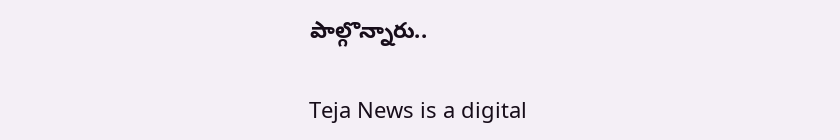పాల్గొన్నారు..

Teja News is a digital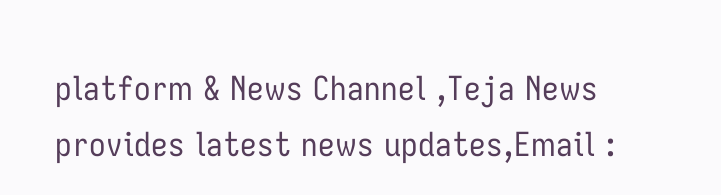platform & News Channel ,Teja News provides latest news updates,Email :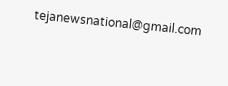tejanewsnational@gmail.com